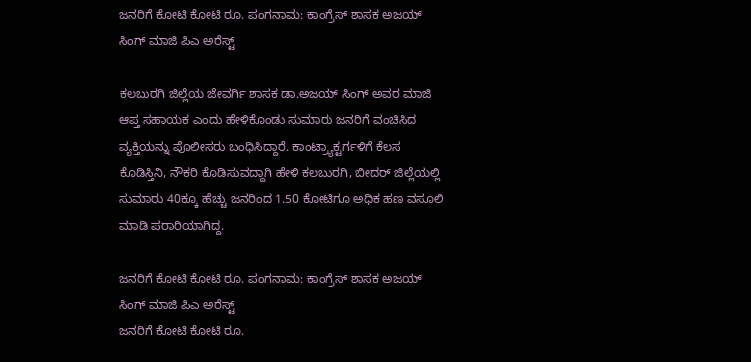ಜನರಿಗೆ ಕೋಟಿ‌ ಕೋಟಿ ರೂ. ಪಂಗನಾಮ: ಕಾಂಗ್ರೆಸ್ ಶಾಸಕ ಅಜಯ್ ಸಿಂಗ್ ಮಾಜಿ ಪಿಎ ಅರೆಸ್ಟ್

ಕಲಬುರಗಿ ಜಿಲ್ಲೆಯ ಜೇವರ್ಗಿ ಶಾಸಕ ಡಾ.ಅಜಯ್ ಸಿಂಗ್ ಅವರ ಮಾಜಿ ಆಪ್ತ ಸಹಾಯಕ ಎಂದು ಹೇಳಿಕೊಂಡು ಸುಮಾರು ಜನರಿಗೆ ವಂಚಿಸಿದ ವ್ಯಕ್ತಿಯನ್ನು ಪೊಲೀಸರು ಬಂಧಿಸಿದ್ದಾರೆ. ಕಾಂಟ್ರ್ಯಾಕ್ಟರ್ಗಳಿಗೆ‌ ಕೆಲಸ ಕೊಡಿಸ್ತಿನಿ, ನೌಕರಿ ಕೊಡಿಸುವದ್ದಾಗಿ ಹೇಳಿ ಕಲಬುರಗಿ, ಬೀದರ್ ಜಿಲ್ಲೆಯಲ್ಲಿ ಸುಮಾರು 40ಕ್ಕೂ ಹೆಚ್ಚು ಜನರಿಂದ 1.50 ಕೋಟಿಗೂ ಅಧಿಕ ಹಣ ವಸೂಲಿ ಮಾಡಿ ಪರಾರಿಯಾಗಿದ್ದ.

ಜನರಿಗೆ ಕೋಟಿ‌ ಕೋಟಿ ರೂ. ಪಂಗನಾಮ: ಕಾಂಗ್ರೆಸ್ ಶಾಸಕ ಅಜಯ್ ಸಿಂಗ್ ಮಾಜಿ ಪಿಎ ಅರೆಸ್ಟ್
ಜನರಿಗೆ ಕೋಟಿ‌ ಕೋಟಿ ರೂ.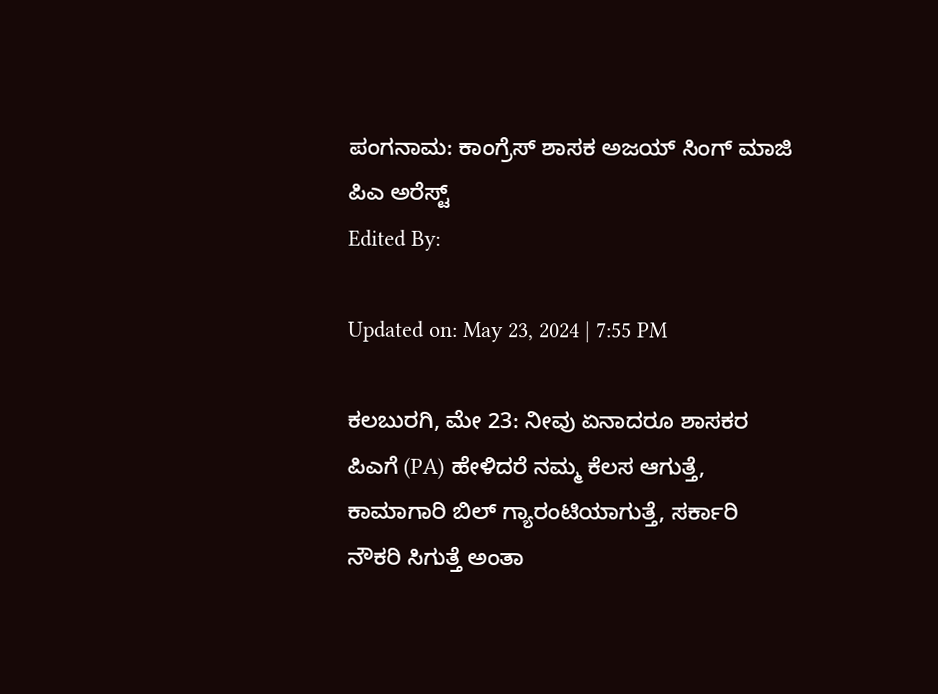ಪಂಗನಾಮ: ಕಾಂಗ್ರೆಸ್ ಶಾಸಕ ಅಜಯ್ ಸಿಂಗ್ ಮಾಜಿ ಪಿಎ ಅರೆಸ್ಟ್
Edited By:

Updated on: May 23, 2024 | 7:55 PM

ಕಲಬುರಗಿ, ಮೇ 23: ನೀವು ಏನಾದರೂ ಶಾಸಕರ ಪಿಎಗೆ (PA) ಹೇಳಿದರೆ ನಮ್ಮ ಕೆಲಸ ಆಗುತ್ತೆ, ಕಾಮಾಗಾರಿ ಬಿಲ್ ಗ್ಯಾರಂಟಿಯಾಗುತ್ತೆ, ಸರ್ಕಾರಿ ನೌಕರಿ ಸಿಗುತ್ತೆ ಅಂತಾ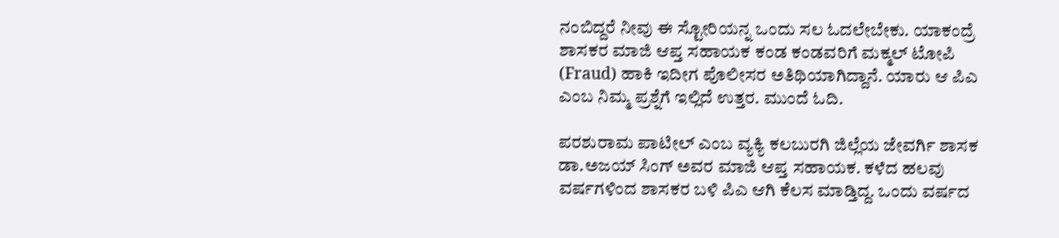ನಂಬಿದ್ದರೆ ನೀವು ಈ ಸ್ಟೋರಿಯನ್ನ ಒಂದು ಸಲ‌ ಓದಲೇಬೇಕು. ಯಾಕಂದ್ರೆ ಶಾಸಕರ ಮಾಜಿ ಆಪ್ತ ಸಹಾಯಕ ಕಂಡ‌ ಕಂಡವರಿಗೆ ಮಕ್ಮಲ್ ಟೋಪಿ (Fraud) ಹಾಕಿ ಇದೀಗ ಪೊಲೀಸರ ಅತಿಥಿಯಾಗಿದ್ದಾನೆ. ಯಾರು ಆ ಪಿಎ ಎಂಬ ನಿಮ್ಮ ಪ್ರಶ್ನೆಗೆ ಇಲ್ಲಿದೆ ಉತ್ತರ. ಮುಂದೆ ಓದಿ.

ಪರಶುರಾಮ ಪಾಟೀಲ್ ಎಂಬ ವ್ಯಕ್ಯಿ ಕಲಬುರಗಿ ಜಿಲ್ಲೆಯ ಜೇವರ್ಗಿ ಶಾಸಕ ಡಾ.ಅಜಯ್ ಸಿಂಗ್ ಅವರ ಮಾಜಿ ಆಪ್ತ ಸಹಾಯಕ. ಕಳೆದ ಹಲವು ವರ್ಷಗಳಿಂದ ಶಾಸಕರ ಬಳಿ ಪಿಎ ಆಗಿ ಕೆಲಸ ಮಾಡ್ತಿದ್ದ. ಒಂದು ವರ್ಷದ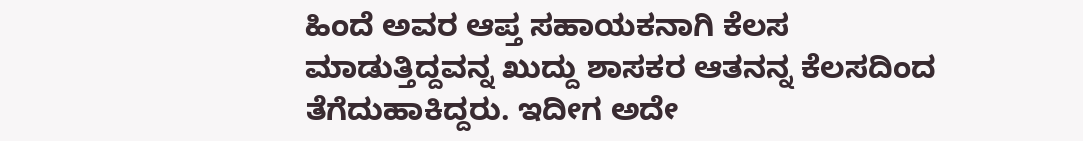ಹಿಂದೆ ಅವರ ಆಪ್ತ ಸಹಾಯಕನಾಗಿ ಕೆಲಸ‌ ಮಾಡುತ್ತಿದ್ದವನ್ನ ಖುದ್ದು ಶಾಸಕರ ಆತನನ್ನ ಕೆಲಸದಿಂದ ತೆಗೆದುಹಾಕಿದ್ದರು. ಇದೀಗ ಅದೇ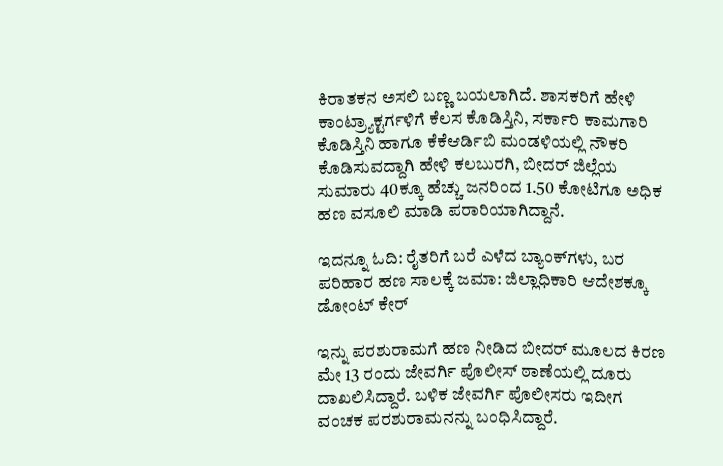ಕಿರಾತಕನ ಅಸಲಿ ಬಣ್ಣ ಬಯಲಾಗಿದೆ. ಶಾಸಕರಿಗೆ ಹೇಳಿ ಕಾಂಟ್ರ್ಯಾಕ್ಟರ್ಗಳಿಗೆ‌ ಕೆಲಸ ಕೊಡಿಸ್ತಿನಿ, ಸರ್ಕಾರಿ ಕಾಮಗಾರಿ‌ ಕೊಡಿಸ್ತಿನಿ ಹಾಗೂ ಕೆಕೆಆರ್ಡಿಬಿ‌ ಮಂಡಳಿಯಲ್ಲಿ ನೌಕರಿ ಕೊಡಿಸುವದ್ದಾಗಿ ಹೇಳಿ ಕಲಬುರಗಿ, ಬೀದರ್ ಜಿಲ್ಲೆಯ ಸುಮಾರು 40ಕ್ಕೂ ಹೆಚ್ಚು ಜನರಿಂದ 1.50 ಕೋಟಿಗೂ ಅಧಿಕ ಹಣ ವಸೂಲಿ ಮಾಡಿ ಪರಾರಿಯಾಗಿದ್ದಾನೆ.

ಇದನ್ನೂ ಓದಿ: ರೈತರಿಗೆ ಬರೆ ಎಳೆದ ಬ್ಯಾಂಕ್‌ಗಳು, ಬರ ಪರಿಹಾರ ಹಣ ಸಾಲಕ್ಕೆ ಜಮಾ: ಜಿಲ್ಲಾಧಿಕಾರಿ ಆದೇಶಕ್ಕೂ ಡೋಂಟ್ ಕೇರ್

ಇನ್ನು ಪರಶುರಾಮಗೆ ಹಣ ನೀಡಿದ ಬೀದರ್ ಮೂಲದ ಕಿರಣ ಮೇ 13 ರಂದು ಜೇವರ್ಗಿ ಪೊಲೀಸ್ ಠಾಣೆಯಲ್ಲಿ ದೂರು ದಾಖಲಿಸಿದ್ದಾರೆ. ಬಳಿಕ ಜೇವರ್ಗಿ ಪೊಲೀಸರು ಇದೀಗ ವಂಚಕ ಪರಶುರಾಮನನ್ನು ಬಂಧಿಸಿದ್ದಾರೆ.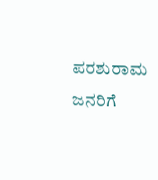ಪರಶುರಾಮ ಜನರಿಗೆ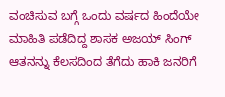ವಂಚಿಸುವ ಬಗ್ಗೆ‌ ಒಂದು ವರ್ಷದ ಹಿಂದೆಯೇ ಮಾಹಿತಿ ಪಡೆದಿದ್ದ ಶಾಸಕ ಅಜಯ್ ಸಿಂಗ್ ಆತನನ್ನು‌ ಕೆಲಸದಿಂದ ತೆಗೆದು ಹಾಕಿ ಜನರಿಗೆ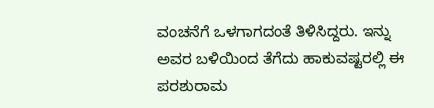ವಂಚನೆಗೆ ಒಳಗಾಗದಂತೆ ತಿಳಿಸಿದ್ದರು. ಇನ್ನು ಅವರ ಬಳಿಯಿಂದ ತೆಗೆದು ಹಾಕುವಷ್ಟರಲ್ಲಿ ಈ ಪರಶುರಾಮ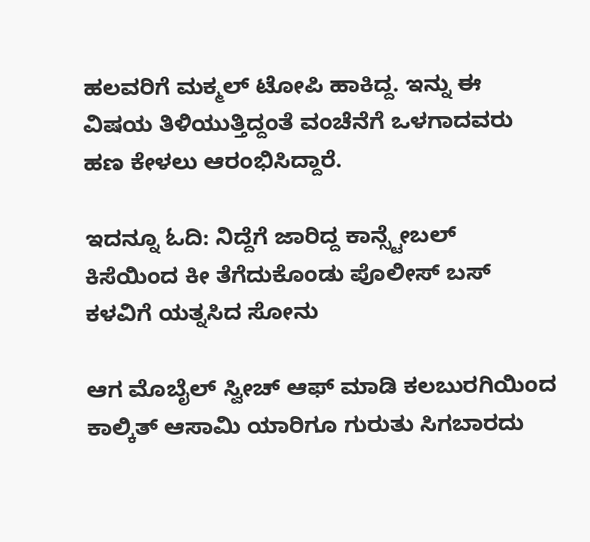ಹಲವರಿಗೆ ಮಕ್ಮಲ್ ಟೋಪಿ ಹಾಕಿದ್ದ. ಇನ್ನು ಈ ವಿಷಯ ತಿಳಿಯುತ್ತಿದ್ದಂತೆ ವಂಚೆನೆಗೆ ಒಳಗಾದವರು ಹಣ ಕೇಳಲು ಆರಂಭಿಸಿದ್ದಾರೆ.

ಇದನ್ನೂ ಓದಿ: ನಿದ್ದೆಗೆ ಜಾರಿದ್ದ ಕಾನ್ಸ್ಟೇಬಲ್ ಕಿಸೆಯಿಂದ ಕೀ ತೆಗೆದುಕೊಂಡು ಪೊಲೀಸ್ ಬಸ್ ಕಳವಿಗೆ ಯತ್ನಸಿದ ಸೋನು

ಆಗ ಮೊಬೈಲ್ ಸ್ವೀಚ್ ಆಫ್ ಮಾಡಿ ಕಲಬುರಗಿಯಿಂದ‌‌ ಕಾಲ್ಕಿತ್ ಆಸಾಮಿ ಯಾರಿಗೂ ಗುರುತು ಸಿಗಬಾರದು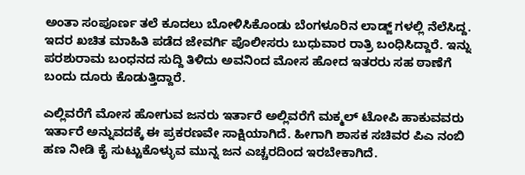ಅಂತಾ ಸಂಪೂರ್ಣ ತಲೆ ಕೂದಲು ಬೋಳಿಸಿಕೊಂಡು ಬೆಂಗಳೂರಿನ‌ ಲಾಡ್ಜ್ ಗಳಲ್ಲಿ ನೆಲೆಸಿದ್ದ. ಇದರ‌ ಖಚಿತ ಮಾಹಿತಿ ಪಡೆದ ಜೇವರ್ಗಿ ಪೊಲೀಸರು ಬುಧುವಾರ ರಾತ್ರಿ ಬಂಧಿಸಿದ್ದಾರೆ. ಇನ್ನು ಪರಶುರಾಮ ಬಂಧನದ ಸುದ್ದಿ ತಿಳಿದು ಅವನಿಂದ‌ ಮೋಸ ಹೋದ ಇತರರು ಸಹ ಠಾಣೆಗೆ ಬಂದು ದೂರು‌ ಕೊಡುತ್ತಿದ್ದಾರೆ.

ಎಲ್ಲಿವರೆಗೆ‌ ಮೋಸ ಹೋಗುವ ಜನರು ಇರ್ತಾರೆ ಅಲ್ಲಿವರೆಗೆ ಮಕ್ಮಲ್ ಟೋಪಿ ಹಾಕುವವರು ಇರ್ತಾರೆ‌ ಅನ್ನುವದಕ್ಕೆ ಈ ಪ್ರಕರಣವೇ ಸಾಕ್ಷಿಯಾಗಿದೆ. ಹೀಗಾಗಿ ಶಾಸಕ ಸಚಿವರ ಪಿಎ‌ ನಂಬಿ ಹಣ ನೀಡಿ‌ ಕೈ ಸುಟ್ಟುಕೊಳ್ಳುವ ಮುನ್ನ ಜನ‌ ಎಚ್ಚರದಿಂದ ಇರಬೇಕಾಗಿದೆ.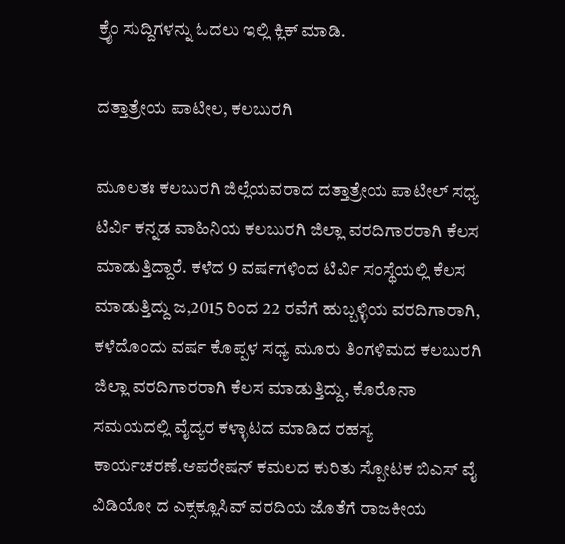ಕ್ರೈಂ ಸುದ್ದಿಗಳನ್ನು ಓದಲು ಇಲ್ಲಿ ಕ್ಲಿಕ್ ಮಾಡಿ.

ದತ್ತಾತ್ರೇಯ ಪಾಟೀಲ, ಕಲಬುರಗಿ

ಮೂಲತಃ ಕಲಬುರಗಿ ಜಿಲ್ಲೆಯವರಾದ ದತ್ತಾತ್ರೇಯ ಪಾಟೀಲ್ ಸಧ್ಯ ಟಿರ್ವಿ ಕನ್ನಡ ವಾಹಿನಿಯ ಕಲಬುರಗಿ ಜಿಲ್ಲಾ ವರದಿಗಾರರಾಗಿ ಕೆಲಸ ಮಾಡುತ್ತಿದ್ದಾರೆ. ಕಳೆದ 9 ವರ್ಷಗಳಿಂದ ಟಿರ್ವಿ ಸಂಸ್ಥೆಯಲ್ಲಿ ಕೆಲಸ‌ ಮಾಡುತ್ತಿದ್ದು ಜ,2015 ರಿಂದ 22 ರವೆಗೆ ಹುಬ್ಬಳ್ಳಿಯ ವರದಿಗಾರಾಗಿ, ಕಳೆದೊಂದು ವರ್ಷ ಕೊಪ್ಪಳ ಸಧ್ಯ ಮೂರು ತಿಂಗಳಿಮದ ಕಲಬುರಗಿ ಜಿಲ್ಲಾ ವರದಿಗಾರರಾಗಿ ಕೆಲಸ ಮಾಡುತ್ತಿದ್ದು, ಕೊರೊನಾ ಸಮಯದಲ್ಲಿ ವೈದ್ಯರ ಕಳ್ಳಾಟದ ಮಾಡಿದ ರಹಸ್ಯ ಕಾರ್ಯಚರಣೆ.ಆಪರೇಷನ್ ಕಮಲದ ಕುರಿತು ಸ್ಪೋಟಕ ಬಿಎಸ್ ವೈ ವಿಡಿಯೋ ದ ಎಕ್ಸಕ್ಲೂಸಿವ್ ವರದಿಯ ಜೊತೆಗೆ ರಾಜಕೀಯ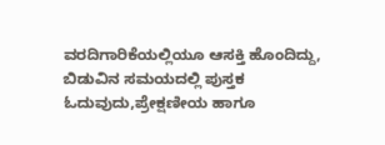ವರದಿಗಾರಿಕೆಯಲ್ಲಿಯೂ ಆಸಕ್ತಿ ಹೊಂದಿದ್ದು, ಬಿಡುವಿನ ಸಮಯದಲ್ಲಿ ಪುಸ್ತಕ ಓದುವುದು,ಪ್ರೇಕ್ಷಣೀಯ ಹಾಗೂ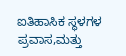ಐತಿಹಾಸಿಕ ಸ್ಥಳಗಳ ಪ್ರವಾಸ,ಮತ್ತು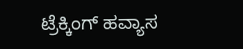ಟ್ರೆಕ್ಕಿಂಗ್ ಹವ್ಯಾಸ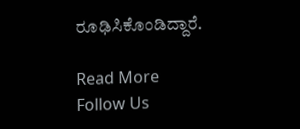ರೂಢಿಸಿಕೊಂಡಿದ್ದಾರೆ.

Read More
Follow Us